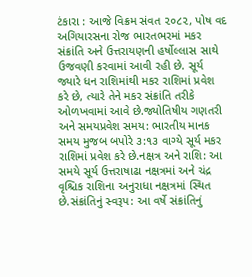ટંકારા : આજે વિક્રમ સંવત ૨૦૮૨, પોષ વદ અગિયારસના રોજ ભારતભરમાં મકર સંક્રાંતિ અને ઉત્તરાયણની હર્ષોલ્લાસ સાથે ઉજવણી કરવામાં આવી રહી છે. સૂર્ય જ્યારે ધન રાશિમાંથી મકર રાશિમાં પ્રવેશ કરે છે, ત્યારે તેને મકર સંક્રાંતિ તરીકે ઓળખવામાં આવે છે.જ્યોતિષીય ગણતરી અને સમયપ્રવેશ સમય: ભારતીય માનક સમય મુજબ બપોરે ૩:૧૩ વાગ્યે સૂર્ય મકર રાશિમાં પ્રવેશ કરે છે.નક્ષત્ર અને રાશિ: આ સમયે સૂર્ય ઉત્તરાષાઢા નક્ષત્રમાં અને ચંદ્ર વૃશ્ચિક રાશિના અનુરાધા નક્ષત્રમાં સ્થિત છે.સંક્રાંતિનું સ્વરૂપ: આ વર્ષે સંક્રાંતિનું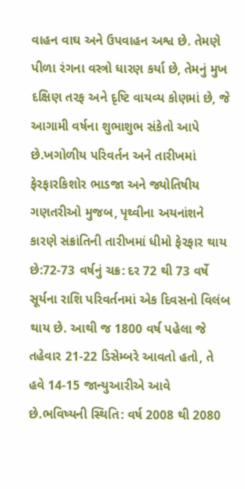વાહન વાઘ અને ઉપવાહન અશ્વ છે. તેમણે પીળા રંગના વસ્ત્રો ધારણ કર્યા છે, તેમનું મુખ દક્ષિણ તરફ અને દૃષ્ટિ વાયવ્ય કોણમાં છે, જે આગામી વર્ષના શુભાશુભ સંકેતો આપે છે.ખગોળીય પરિવર્તન અને તારીખમાં ફેરફારકિશોર ભાડજા અને જ્યોતિષીય ગણતરીઓ મુજબ, પૃથ્વીના અયનાંશને કારણે સંક્રાંતિની તારીખમાં ધીમો ફેરફાર થાય છે:72-73 વર્ષનું ચક્ર: દર 72 થી 73 વર્ષે સૂર્યના રાશિ પરિવર્તનમાં એક દિવસનો વિલંબ થાય છે. આથી જ 1800 વર્ષ પહેલા જે તહેવાર 21-22 ડિસેમ્બરે આવતો હતો, તે હવે 14-15 જાન્યુઆરીએ આવે છે.ભવિષ્યની સ્થિતિ: વર્ષ 2008 થી 2080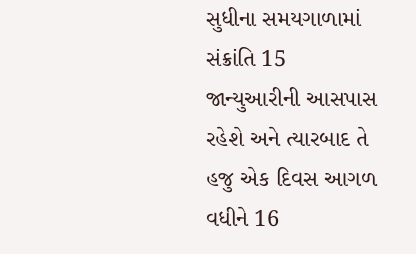સુધીના સમયગાળામાં સંક્રાંતિ 15 જાન્યુઆરીની આસપાસ રહેશે અને ત્યારબાદ તે હજુ એક દિવસ આગળ વધીને 16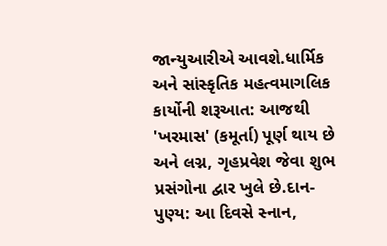જાન્યુઆરીએ આવશે.ધાર્મિક અને સાંસ્કૃતિક મહત્વમાગલિક કાર્યોની શરૂઆત: આજથી 'ખરમાસ' (કમૂર્તા) પૂર્ણ થાય છે અને લગ્ન, ગૃહપ્રવેશ જેવા શુભ પ્રસંગોના દ્વાર ખુલે છે.દાન-પુણ્ય: આ દિવસે સ્નાન,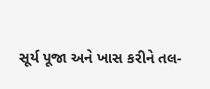સૂર્ય પૂજા અને ખાસ કરીને તલ-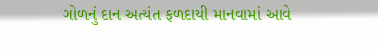ગોળનું દાન અત્યંત ફળદાયી માનવામાં આવે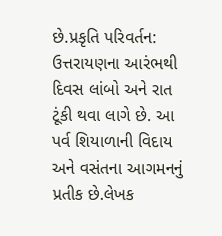છે.પ્રકૃતિ પરિવર્તન: ઉત્તરાયણના આરંભથી દિવસ લાંબો અને રાત ટૂંકી થવા લાગે છે. આ પર્વ શિયાળાની વિદાય અને વસંતના આગમનનું પ્રતીક છે.લેખક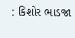: કિશોર ભાડજા